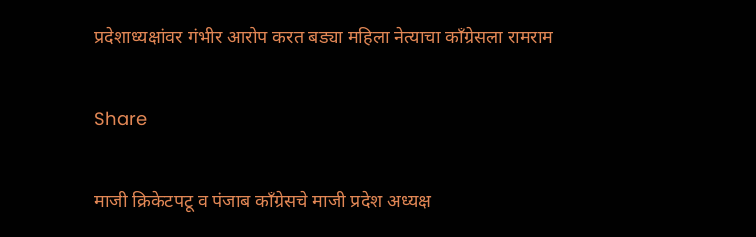प्रदेशाध्यक्षांवर गंभीर आरोप करत बड्या महिला नेत्याचा काँग्रेसला रामराम

Share

माजी क्रिकेटपटू व पंजाब काँग्रेसचे माजी प्रदेश अध्यक्ष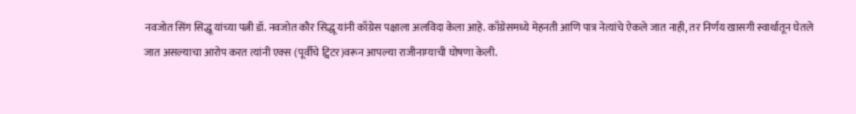नवजोत सिंग सिद्धू यांच्या पत्नी डॉ. नवजोत कौर सिद्धू यांनी काँग्रेस पक्षाला अलविदा केला आहे. काँग्रेसमध्ये मेहनती आणि पात्र नेत्यांचे ऐकले जात नाही, तर निर्णय खासगी स्वार्थातून घेतले जात असल्याचा आरोप करत त्यांनी एक्स (पूर्वीचे ट्विटर)वरून आपल्या राजीनाम्याची घोषणा केली.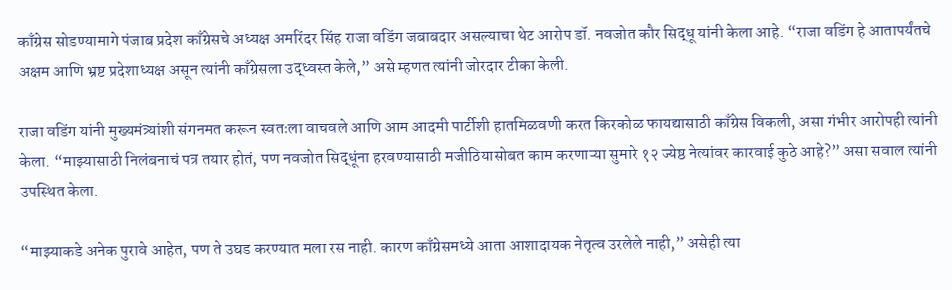काँग्रेस सोडण्यामागे पंजाब प्रदेश काँग्रेसचे अध्यक्ष अमरिंदर सिंह राजा वडिंग जबाबदार असल्याचा थेट आरोप डॉ. नवजोत कौर सिद्धू यांनी केला आहे. “राजा वडिंग हे आतापर्यंतचे अक्षम आणि भ्रष्ट प्रदेशाध्यक्ष असून त्यांनी काँग्रेसला उद्ध्वस्त केले,” असे म्हणत त्यांनी जोरदार टीका केली.

राजा वडिंग यांनी मुख्यमंत्र्यांशी संगनमत करून स्वतःला वाचवले आणि आम आदमी पार्टीशी हातमिळवणी करत किरकोळ फायद्यासाठी काँग्रेस विकली, असा गंभीर आरोपही त्यांनी केला. “माझ्यासाठी निलंबनाचं पत्र तयार होतं, पण नवजोत सिद्धूंना हरवण्यासाठी मजीठियासोबत काम करणाऱ्या सुमारे १२ ज्येष्ठ नेत्यांवर कारवाई कुठे आहे?” असा सवाल त्यांनी उपस्थित केला.

“माझ्याकडे अनेक पुरावे आहेत, पण ते उघड करण्यात मला रस नाही. कारण काँग्रेसमध्ये आता आशादायक नेतृत्व उरलेले नाही,” असेही त्या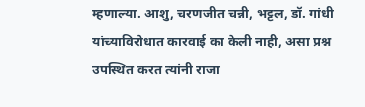म्हणाल्या. आशु, चरणजीत चन्नी, भट्टल, डॉ. गांधी यांच्याविरोधात कारवाई का केली नाही, असा प्रश्न उपस्थित करत त्यांनी राजा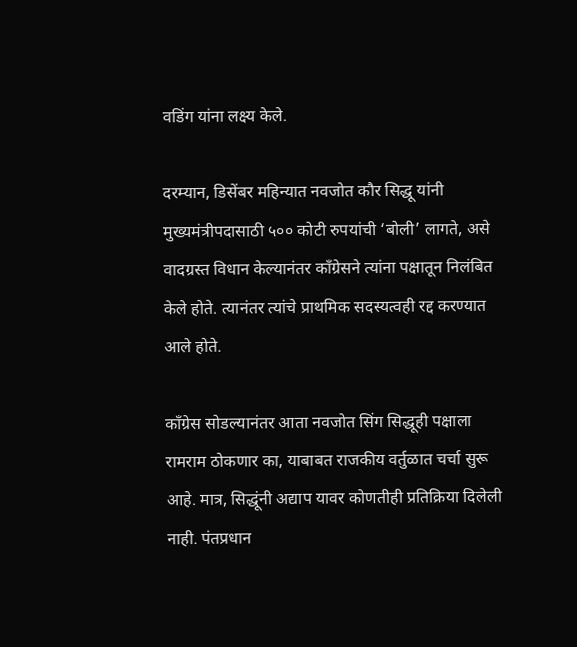वडिंग यांना लक्ष्य केले.

दरम्यान, डिसेंबर महिन्यात नवजोत कौर सिद्धू यांनी मुख्यमंत्रीपदासाठी ५०० कोटी रुपयांची ‘बोली’ लागते, असे वादग्रस्त विधान केल्यानंतर काँग्रेसने त्यांना पक्षातून निलंबित केले होते. त्यानंतर त्यांचे प्राथमिक सदस्यत्वही रद्द करण्यात आले होते.

काँग्रेस सोडल्यानंतर आता नवजोत सिंग सिद्धूही पक्षाला रामराम ठोकणार का, याबाबत राजकीय वर्तुळात चर्चा सुरू आहे. मात्र, सिद्धूंनी अद्याप यावर कोणतीही प्रतिक्रिया दिलेली नाही. पंतप्रधान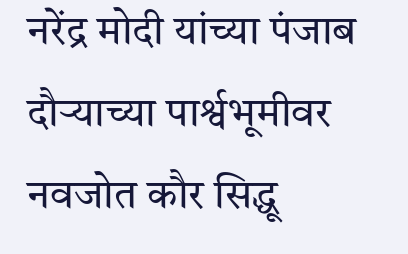नरेंद्र मोदी यांच्या पंजाब दौऱ्याच्या पार्श्वभूमीवर नवजोत कौर सिद्धू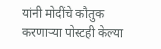यांनी मोदींचे कौतुक करणाऱ्या पोस्टही केल्या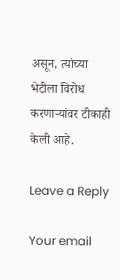असून, त्यांच्या भेटीला विरोध करणाऱ्यांवर टीकाही केली आहे.

Leave a Reply

Your email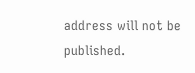address will not be published.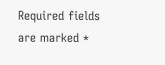Required fields are marked *